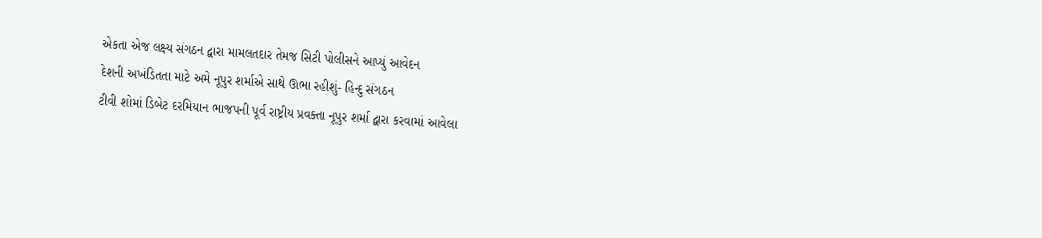એકતા એજ લક્ષ્ય સંગઠન દ્વારા મામલતદાર તેમજ સિટી પોલીસને આપ્યું આવેદન
દેશની અખંડિતતા માટે અમે નૂપુર શર્માએ સાથે ઊભા રહીશું- હિન્દુ સંગઠન
ટીવી શોમાં ડિબેટ દરમિયાન ભાજપની પૂર્વ રાષ્ટ્રીય પ્રવક્તા નૂપુર શર્મા દ્વારા કરવામાં આવેલા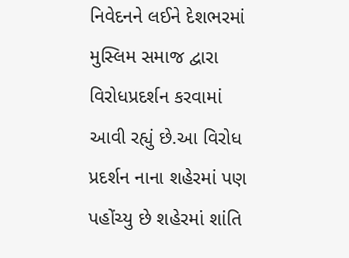નિવેદનને લઈને દેશભરમાં મુસ્લિમ સમાજ દ્વારા વિરોધપ્રદર્શન કરવામાં આવી રહ્યું છે.આ વિરોધ પ્રદર્શન નાના શહેરમાં પણ પહોંચ્યુ છે શહેરમાં શાંતિ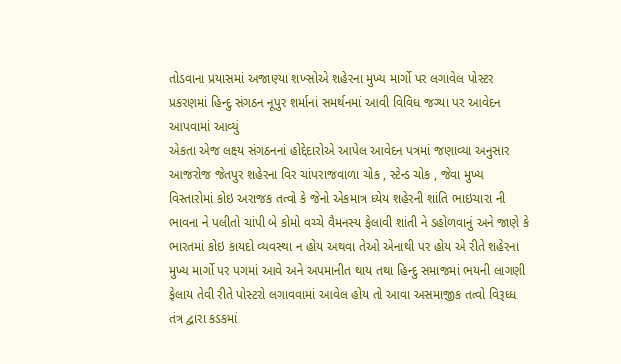તોડવાના પ્રયાસમાં અજાણ્યા શખ્સોએ શહેરના મુખ્ય માર્ગો પર લગાવેલ પોસ્ટર પ્રકરણમાં હિન્દુ સંગઠન નૂપુર શર્માનાં સમર્થનમાં આવી વિવિધ જગ્યા પર આવેદન આપવામાં આવ્યું
એકતા એજ લક્ષ્ય સંગઠનનાં હોદ્દેદારોએ આપેલ આવેદન પત્રમાં જણાવ્યા અનુસાર આજરોજ જેતપુર શહેરના વિર ચાંપરાજવાળા ચોક , સ્ટેન્ડ ચોક , જેવા મુખ્ય વિસ્તારોમાં કોઇ અરાજક તત્વો કે જેનો એકમાત્ર ધ્યેય શહેરની શાંતિ ભાઇચારા ની ભાવના ને પલીતો ચાંપી બે કોમો વચ્ચે વૈમનસ્ય ફેલાવી શાંતી ને ડહોળવાનું અને જાણે કે ભારતમાં કોઇ કાયદો વ્યવસ્થા ન હોય અથવા તેઓ એનાથી પર હોય એ રીતે શહેરના મુખ્ય માર્ગો પર પગમાં આવે અને અપમાનીત થાય તથા હિન્દુ સમાજમાં ભયની લાગણી ફેલાય તેવી રીતે પોસ્ટરો લગાવવામાં આવેલ હોય તો આવા અસમાજીક તત્વો વિરૂધ્ધ તંત્ર દ્વારા કડકમાં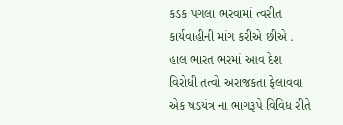કડક પગલા ભરવામાં ત્વરીત કાર્યવાહીની માંગ કરીએ છીએ .
હાલ ભારત ભરમાં આવ દેશ વિરોધી તત્વો અરાજકતા ફેલાવવા એક ષડયંત્ર ના ભાગરૂપે વિવિધ રીતે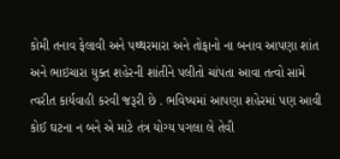કોમી તનાવ ફેલાવી અને પથ્થરમારા અને તોફાનો ના બનાવ આપણા શાંત અને ભાઇચારા યુક્ત શહેરની શાંતીને પલીતો ચાંપતા આવા તત્વો સામે ત્વરીત કાર્યવાહી કરવી જરૂરી છે . ભવિષ્યમાં આપણા શહેરમાં પણ આવી કોઈ ઘટના ન બને એ માટે તંત્ર યોગ્ય પગલા લે તેવી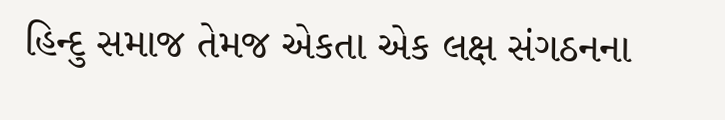હિન્દુ સમાજ તેમજ એકતા એક લક્ષ સંગઠનના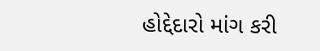હોદ્દેદારો માંગ કરી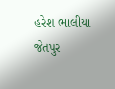હરેશ ભાલીયા જેતપુર